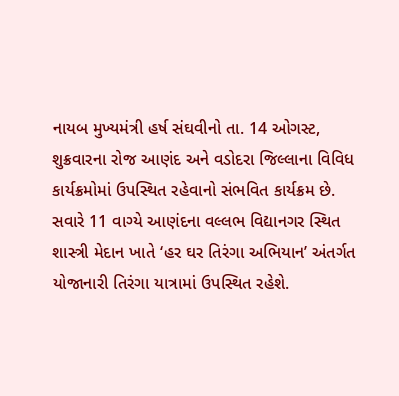નાયબ મુખ્યમંત્રી હર્ષ સંઘવીનો તા. 14 ઓગસ્ટ, શુક્રવારના રોજ આણંદ અને વડોદરા જિલ્લાના વિવિધ કાર્યક્રમોમાં ઉપસ્થિત રહેવાનો સંભવિત કાર્યક્રમ છે.
સવારે 11 વાગ્યે આણંદના વલ્લભ વિદ્યાનગર સ્થિત શાસ્ત્રી મેદાન ખાતે ‘હર ઘર તિરંગા અભિયાન’ અંતર્ગત યોજાનારી તિરંગા યાત્રામાં ઉપસ્થિત રહેશે.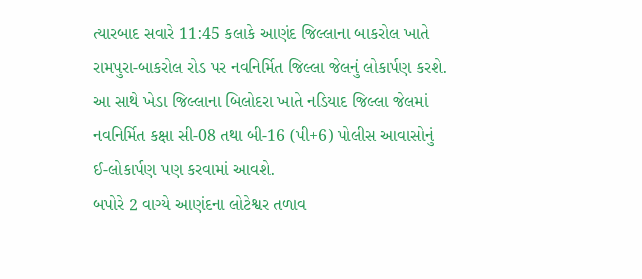ત્યારબાદ સવારે 11:45 કલાકે આણંદ જિલ્લાના બાકરોલ ખાતે રામપુરા-બાકરોલ રોડ પર નવનિર્મિત જિલ્લા જેલનું લોકાર્પણ કરશે. આ સાથે ખેડા જિલ્લાના બિલોદરા ખાતે નડિયાદ જિલ્લા જેલમાં નવનિર્મિત કક્ષા સી-08 તથા બી-16 (પી+6) પોલીસ આવાસોનું ઈ-લોકાર્પણ પણ કરવામાં આવશે.
બપોરે 2 વાગ્યે આણંદના લોટેશ્વર તળાવ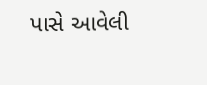પાસે આવેલી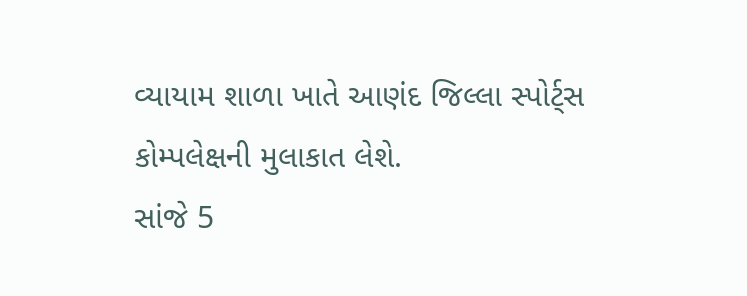વ્યાયામ શાળા ખાતે આણંદ જિલ્લા સ્પોર્ટ્સ કોમ્પલેક્ષની મુલાકાત લેશે.
સાંજે 5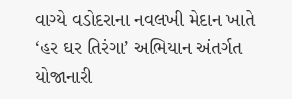વાગ્યે વડોદરાના નવલખી મેદાન ખાતે ‘હર ઘર તિરંગા’ અભિયાન અંતર્ગત યોજાનારી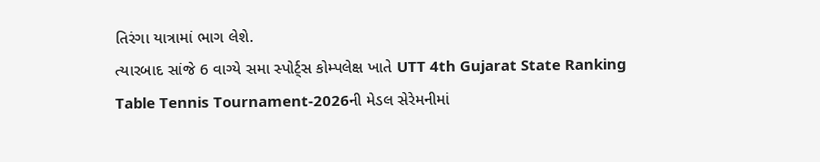તિરંગા યાત્રામાં ભાગ લેશે.
ત્યારબાદ સાંજે 6 વાગ્યે સમા સ્પોર્ટ્સ કોમ્પલેક્ષ ખાતે UTT 4th Gujarat State Ranking Table Tennis Tournament-2026ની મેડલ સેરેમનીમાં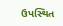ઉપસ્થિત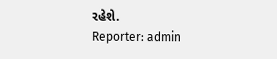રહેશે.
Reporter: admin